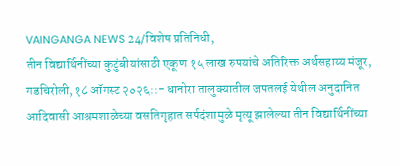VAINGANGA NEWS 24/विशेष प्रतिनिधी,
तीन विद्यार्थिनींच्या कुटुंबीयांसाठी एकूण १५ लाख रुपयांचे अतिरिक्त अर्थसहाय्य मंजूर,
गडचिरोली,१८ ऑगस्ट २०२६::- धानोरा तालुक्यातील जपतलई येथील अनुदानित आदिवासी आश्रमशाळेच्या वसतिगृहात सर्पदंशामुळे मृत्यू झालेल्या तीन विद्यार्थिनींच्या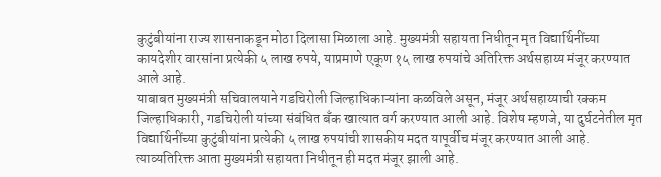कुटुंबीयांना राज्य शासनाकडून मोठा दिलासा मिळाला आहे. मुख्यमंत्री सहायता निधीतून मृत विद्यार्थिनींच्या कायदेशीर वारसांना प्रत्येकी ५ लाख रुपये, याप्रमाणे एकूण १५ लाख रुपयांचे अतिरिक्त अर्थसहाय्य मंजूर करण्यात आले आहे.
याबाबत मुख्यमंत्री सचिवालयाने गडचिरोली जिल्हाधिकाऱ्यांना कळविले असून, मंजूर अर्थसहाय्याची रक्कम जिल्हाधिकारी, गडचिरोली यांच्या संबंधित बँक खात्यात वर्ग करण्यात आली आहे. विशेष म्हणजे, या दुर्घटनेतील मृत विद्यार्थिनींच्या कुटुंबीयांना प्रत्येकी ५ लाख रुपयांची शासकीय मदत यापूर्वीच मंजूर करण्यात आली आहे. त्याव्यतिरिक्त आता मुख्यमंत्री सहायता निधीतून ही मदत मंजूर झाली आहे.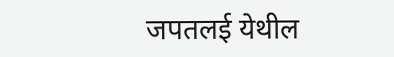जपतलई येथील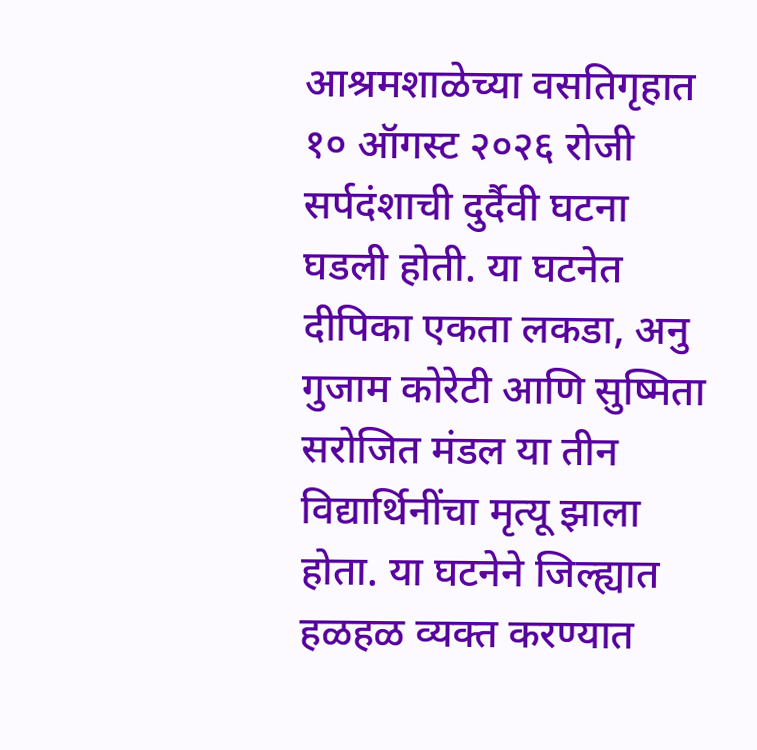आश्रमशाळेच्या वसतिगृहात १० ऑगस्ट २०२६ रोजी सर्पदंशाची दुर्दैवी घटना घडली होती. या घटनेत दीपिका एकता लकडा, अनु गुजाम कोरेटी आणि सुष्मिता सरोजित मंडल या तीन विद्यार्थिनींचा मृत्यू झाला होता. या घटनेने जिल्ह्यात हळहळ व्यक्त करण्यात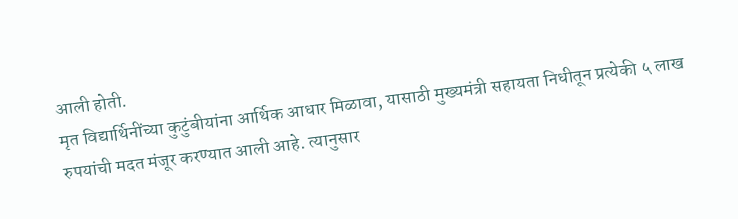आली होती.
मृत विद्यार्थिनींच्या कुटुंबीयांना आर्थिक आधार मिळावा, यासाठी मुख्यमंत्री सहायता निधीतून प्रत्येकी ५ लाख रुपयांची मदत मंजूर करण्यात आली आहे. त्यानुसार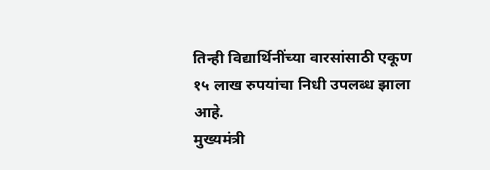तिन्ही विद्यार्थिनींच्या वारसांसाठी एकूण १५ लाख रुपयांचा निधी उपलब्ध झाला आहे.
मुख्यमंत्री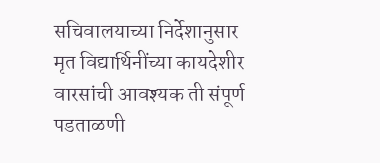सचिवालयाच्या निर्देशानुसार मृत विद्यार्थिनींच्या कायदेशीर वारसांची आवश्यक ती संपूर्ण पडताळणी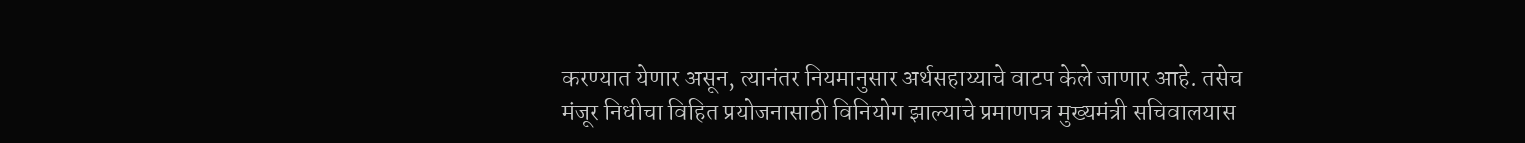करण्यात येणार असून, त्यानंतर नियमानुसार अर्थसहाय्याचे वाटप केले जाणार आहे. तसेच मंजूर निधीचा विहित प्रयोजनासाठी विनियोग झाल्याचे प्रमाणपत्र मुख्यमंत्री सचिवालयास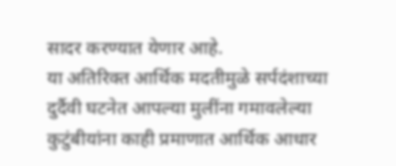सादर करण्यात येणार आहे.
या अतिरिक्त आर्थिक मदतीमुळे सर्पदंशाच्या दुर्दैवी घटनेत आपल्या मुलींना गमावलेल्या कुटुंबीयांना काही प्रमाणात आर्थिक आधार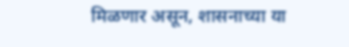मिळणार असून, शासनाच्या या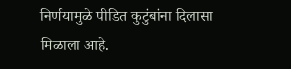निर्णयामुळे पीडित कुटुंबांना दिलासा मिळाला आहे.